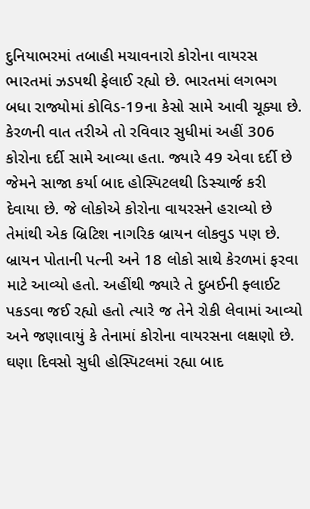દુનિયાભરમાં તબાહી મચાવનારો કોરોના વાયરસ ભારતમાં ઝડપથી ફેલાઈ રહ્યો છે. ભારતમાં લગભગ બધા રાજ્યોમાં કોવિડ-19ના કેસો સામે આવી ચૂક્યા છે. કેરળની વાત તરીએ તો રવિવાર સુધીમાં અહીં 306 કોરોના દર્દી સામે આવ્યા હતા. જ્યારે 49 એવા દર્દી છે જેમને સાજા કર્યા બાદ હોસ્પિટલથી ડિસ્ચાર્જ કરી દેવાયા છે. જે લોકોએ કોરોના વાયરસને હરાવ્યો છે તેમાંથી એક બ્રિટિશ નાગરિક બ્રાયન લોકવુડ પણ છે.
બ્રાયન પોતાની પત્ની અને 18 લોકો સાથે કેરળમાં ફરવા માટે આવ્યો હતો. અહીંથી જ્યારે તે દુબઈની ફ્લાઈટ પકડવા જઈ રહ્યો હતો ત્યારે જ તેને રોકી લેવામાં આવ્યો અને જણાવાયું કે તેનામાં કોરોના વાયરસના લક્ષણો છે. ઘણા દિવસો સુધી હોસ્પિટલમાં રહ્યા બાદ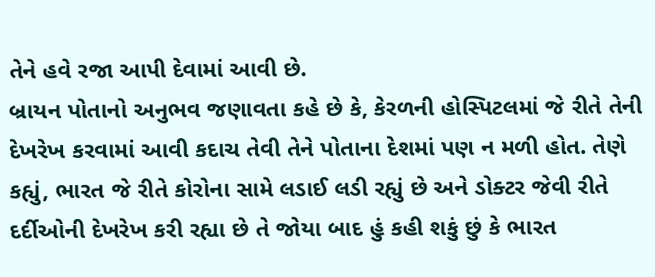તેને હવે રજા આપી દેવામાં આવી છે.
બ્રાયન પોતાનો અનુભવ જણાવતા કહે છે કે, કેરળની હોસ્પિટલમાં જે રીતે તેની દેખરેખ કરવામાં આવી કદાચ તેવી તેને પોતાના દેશમાં પણ ન મળી હોત. તેણે કહ્યું, ભારત જે રીતે કોરોના સામે લડાઈ લડી રહ્યું છે અને ડોક્ટર જેવી રીતે દર્દીઓની દેખરેખ કરી રહ્યા છે તે જોયા બાદ હું કહી શકું છું કે ભારત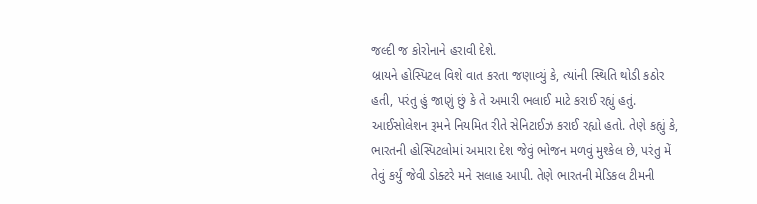જલ્દી જ કોરોનાને હરાવી દેશે.
બ્રાયને હોસ્પિટલ વિશે વાત કરતા જણાવ્યું કે, ત્યાંની સ્થિતિ થોડી કઠોર હતી, પરંતુ હું જાણું છું કે તે અમારી ભલાઈ માટે કરાઈ રહ્યું હતું. આઈસોલેશન રૂમને નિયમિત રીતે સેનિટાઈઝ કરાઈ રહ્યો હતો. તેણે કહ્યું કે, ભારતની હોસ્પિટલોમાં અમારા દેશ જેવું ભોજન મળવું મુશ્કેલ છે, પરંતુ મેં તેવું કર્યું જેવી ડોક્ટરે મને સલાહ આપી. તેણે ભારતની મેડિકલ ટીમની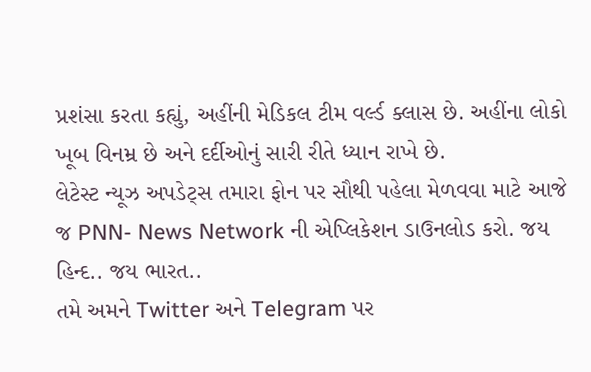પ્રશંસા કરતા કહ્યું, અહીંની મેડિકલ ટીમ વર્લ્ડ ક્લાસ છે. અહીંના લોકો ખૂબ વિનમ્ર છે અને દર્દીઓનું સારી રીતે ધ્યાન રાખે છે.
લેટેસ્ટ ન્યૂઝ અપડેટ્સ તમારા ફોન પર સૌથી પહેલા મેળવવા માટે આજે જ PNN- News Network ની એપ્લિકેશન ડાઉનલોડ કરો. જય હિન્દ.. જય ભારત..
તમે અમને Twitter અને Telegram પર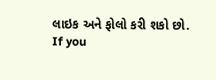લાઇક અને ફોલો કરી શકો છો.
If you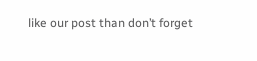like our post than don’t forget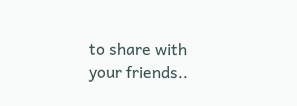to share with your friends..